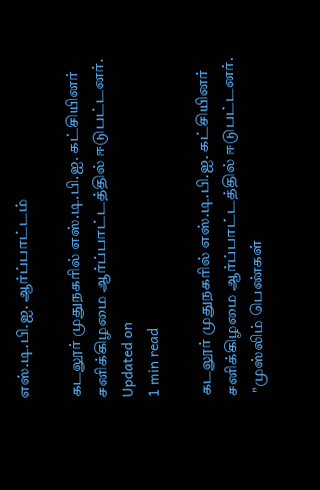எஸ்.டி.பி.ஐ. ஆர்ப்பாட்டம்

கடலூர் முதுநகரில் எஸ்.டி.பி.ஐ. கட்சியினர் சனிக்கிழமை ஆர்ப்பாட்டத்தில் ஈடுபட்டனர்.
Updated on
1 min read

கடலூர் முதுநகரில் எஸ்.டி.பி.ஐ. கட்சியினர் சனிக்கிழமை ஆர்ப்பாட்டத்தில் ஈடுபட்டனர்.
 "முஸ்லிம் பெண்கள்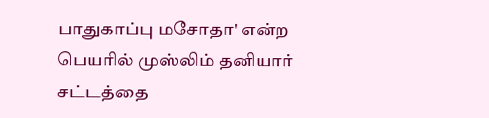பாதுகாப்பு மசோதா' என்ற பெயரில் முஸ்லிம் தனியார் சட்டத்தை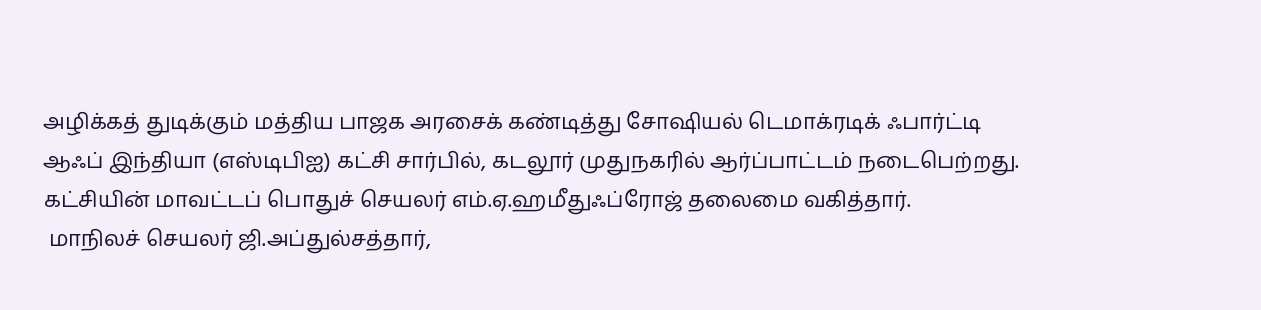அழிக்கத் துடிக்கும் மத்திய பாஜக அரசைக் கண்டித்து சோஷியல் டெமாக்ரடிக் ஃபார்ட்டி ஆஃப் இந்தியா (எஸ்டிபிஐ) கட்சி சார்பில், கடலூர் முதுநகரில் ஆர்ப்பாட்டம் நடைபெற்றது. கட்சியின் மாவட்டப் பொதுச் செயலர் எம்.ஏ.ஹமீதுஃப்ரோஜ் தலைமை வகித்தார்.
 மாநிலச் செயலர் ஜி.அப்துல்சத்தார்,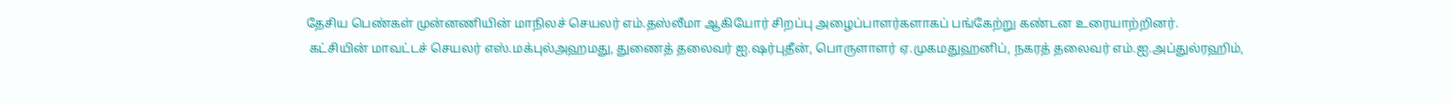தேசிய பெண்கள் முன்னணியின் மாநிலச் செயலர் எம்.தஸ்லீமா ஆகியோர் சிறப்பு அழைப்பாளர்களாகப் பங்கேற்று கண்டன உரையாற்றினர்.
 கட்சியின் மாவட்டச் செயலர் எஸ்.மக்புல்அஹமது, துணைத் தலைவர் ஐ.ஷர்புதீன், பொருளாளர் ஏ.முகமதுஹனிப், நகரத் தலைவர் எம்.ஐ.அப்துல்ரஹிம்,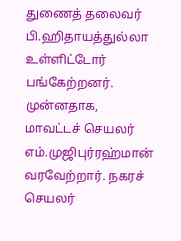துணைத் தலைவர் பி.ஹிதாயத்துல்லா உள்ளிட்டோர் பங்கேற்றனர். முன்னதாக, மாவட்டச் செயலர் எம்.முஜிபுர்ரஹ்மான் வரவேற்றார். நகரச் செயலர்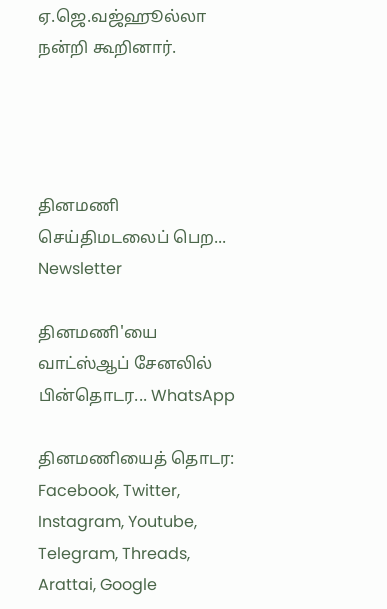ஏ.ஜெ.வஜ்ஹூல்லா நன்றி கூறினார்.




தினமணி செய்திமடலைப் பெற... Newsletter

தினமணி'யை வாட்ஸ்ஆப் சேனலில் பின்தொடர... WhatsApp

தினமணியைத் தொடர: Facebook, Twitter, Instagram, Youtube, Telegram, Threads, Arattai, Google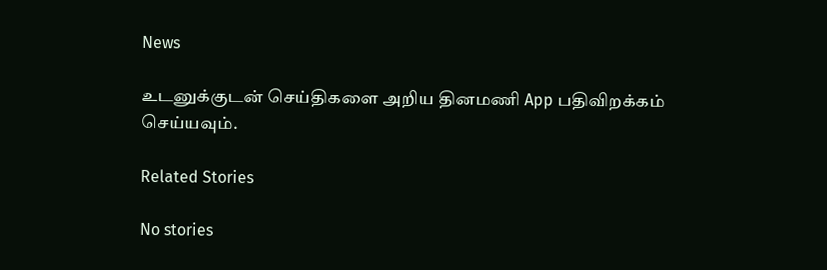News

உடனுக்குடன் செய்திகளை அறிய தினமணி App பதிவிறக்கம் செய்யவும்.

Related Stories

No stories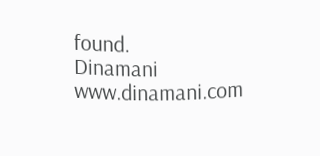found.
Dinamani
www.dinamani.com